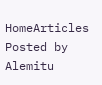HomeArticles Posted by Alemitu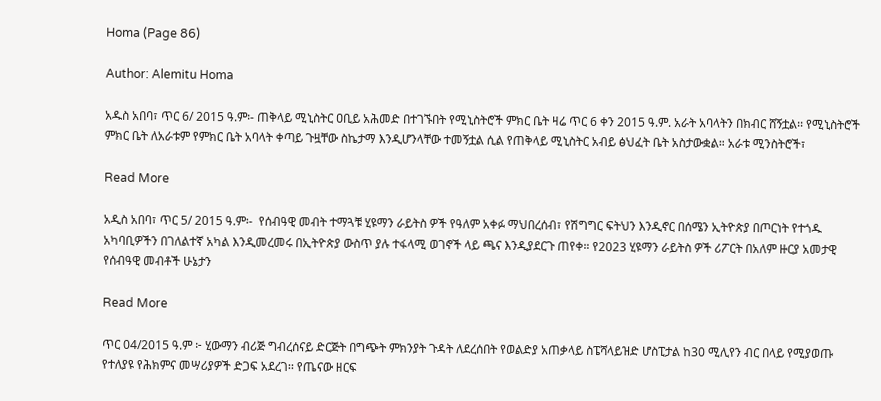Homa (Page 86)

Author: Alemitu Homa

አዱስ አበባ፣ ጥር 6/ 2015 ዓ.ም፡- ጠቅላይ ሚኒስትር ዐቢይ አሕመድ በተገኙበት የሚኒስትሮች ምክር ቤት ዛሬ ጥር 6 ቀን 2015 ዓ.ም. አራት አባላትን በክብር ሸኝቷል፡፡ የሚኒስትሮች ምክር ቤት ለአራቱም የምክር ቤት አባላት ቀጣይ ጉዟቸው ስኬታማ እንዲሆንላቸው ተመኝቷል ሲል የጠቅላይ ሚኒስትር አብይ ፅህፈት ቤት አስታውቋል። አራቱ ሚንስትሮች፣

Read More

አዲስ አበባ፣ ጥር 5/ 2015 ዓ.ም፡-  የሰብዓዊ መብት ተማጓቹ ሂዩማን ራይትስ ዎች የዓለም አቀፉ ማህበረሰብ፣ የሽግግር ፍትህን እንዲኖር በሰሜን ኢትዮጵያ በጦርነት የተጎዱ አካባቢዎችን በገለልተኛ አካል እንዲመረመሩ በኢትዮጵያ ውስጥ ያሉ ተፋላሚ ወገኖች ላይ ጫና እንዲያደርጉ ጠየቀ። የ2023 ሂዩማን ራይትስ ዎች ሪፖርት በአለም ዙርያ አመታዊ የሰብዓዊ መብቶች ሁኔታን

Read More

ጥር 04/2015 ዓ.ም ፦ ሂውማን ብሪጅ ግብረሰናይ ድርጅት በግጭት ምክንያት ጉዳት ለደረሰበት የወልድያ አጠቃላይ ስፔሻላይዝድ ሆስፒታል ከ30 ሚሊየን ብር በላይ የሚያወጡ የተለያዩ የሕክምና መሣሪያዎች ድጋፍ አደረገ፡፡ የጤናው ዘርፍ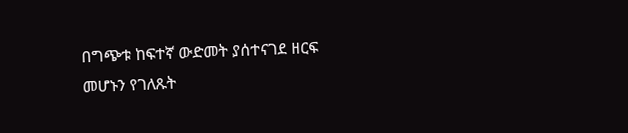በግጭቱ ከፍተኛ ውድመት ያሰተናገደ ዘርፍ መሆኑን የገለጹት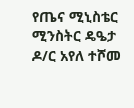የጤና ሚኒስቴር ሚንስትር ዴዔታ ዶ/ር አየለ ተሾመ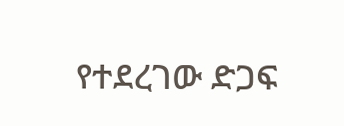የተደረገው ድጋፍ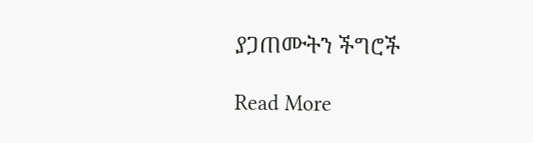ያጋጠሙትን ችግሮች

Read More